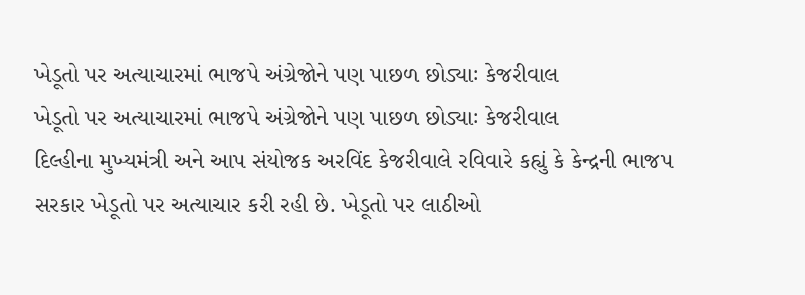ખેડૂતો પર અત્યાચારમાં ભાજપે અંગ્રેજોને પણ પાછળ છોડ્યાઃ કેજરીવાલ
ખેડૂતો પર અત્યાચારમાં ભાજપે અંગ્રેજોને પણ પાછળ છોડ્યાઃ કેજરીવાલ
દિલ્હીના મુખ્યમંત્રી અને આપ સંયોજક અરવિંદ કેજરીવાલે રવિવારે કહ્યું કે કેન્દ્રની ભાજપ સરકાર ખેડૂતો પર અત્યાચાર કરી રહી છે. ખેડૂતો પર લાઠીઓ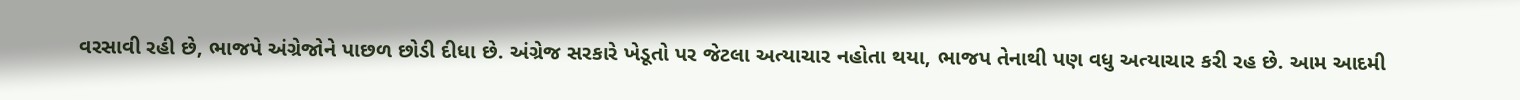વરસાવી રહી છે, ભાજપે અંગ્રેજોને પાછળ છોડી દીધા છે. અંગ્રેજ સરકારે ખેડૂતો પર જેટલા અત્યાચાર નહોતા થયા, ભાજપ તેનાથી પણ વધુ અત્યાચાર કરી રહ છે. આમ આદમી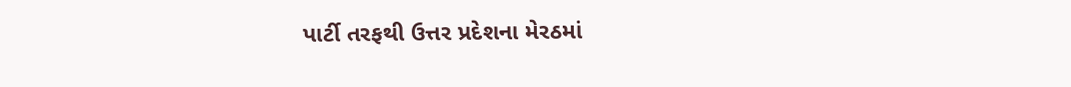પાર્ટી તરફથી ઉત્તર પ્રદેશના મેરઠમાં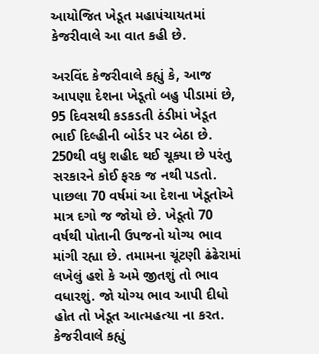આયોજિત ખેડૂત મહાપંચાયતમાં કેજરીવાલે આ વાત કહી છે.

અરવિંદ કેજરીવાલે કહ્યું કે, આજ આપણા દેશના ખેડૂતો બહુ પીડામાં છે, 95 દિવસથી કડકડતી ઠંડીમાં ખેડૂત ભાઈ દિલ્હીની બોર્ડર પર બેઠા છે. 250થી વધુ શહીદ થઈ ચૂક્યા છે પરંતુ સરકારને કોઈ ફરક જ નથી પડતો. પાછલા 70 વર્ષમાં આ દેશના ખેડૂતોએ માત્ર દગો જ જોયો છે. ખેડૂતો 70 વર્ષથી પોતાની ઉપજનો યોગ્ય ભાવ માંગી રહ્યા છે. તમામના ચૂંટણી ઢંઢેરામાં લખેલું હશે કે અમે જીતશું તો ભાવ વધારશું. જો યોગ્ય ભાવ આપી દીધો હોત તો ખેડૂત આત્મહત્યા ના કરત.
કેજરીવાલે કહ્યું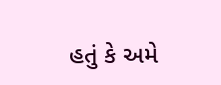હતું કે અમે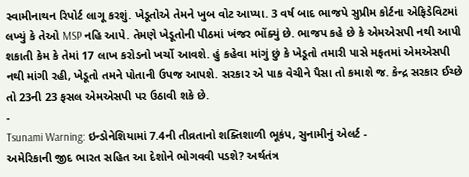સ્વામીનાથન રિપોર્ટ લાગૂ કરશું. ખેડૂતોએ તેમને ખુબ વોટ આપ્યા. 3 વર્ષ બાદ ભાજપે સુપ્રીમ કોર્ટના એફિડેવિટમાં લખ્યું કે તેઓ MSP નહિ આપે. તેમણે ખેડૂતોની પીઠમાં ખંજર ભોંક્યું છે. ભાજપ કહે છે કે એમએસપી નથી આપી શકાતી કેમ કે તેમાં 17 લાખ કરોડનો ખર્ચો આવશે. હું કહેવા માંગું છું કે ખેડૂતો તમારી પાસે મફતમાં એમએસપી નથી માંગી રહી, ખેડૂતો તમને પોતાની ઉપજ આપશે. સરકાર એ પાક વેચીને પૈસા તો કમાશે જ. કેન્દ્ર સરકાર ઈચ્છે તો 23ની 23 ફસલ એમએસપી પર ઉઠાવી શકે છે.
-
Tsunami Warning: ઇન્ડોનેશિયામાં 7.4ની તીવ્રતાનો શક્તિશાળી ભૂકંપ, સુનામીનું એલર્ટ -
અમેરિકાની જીદ ભારત સહિત આ દેશોને ભોગવવી પડશે? અર્થતંત્ર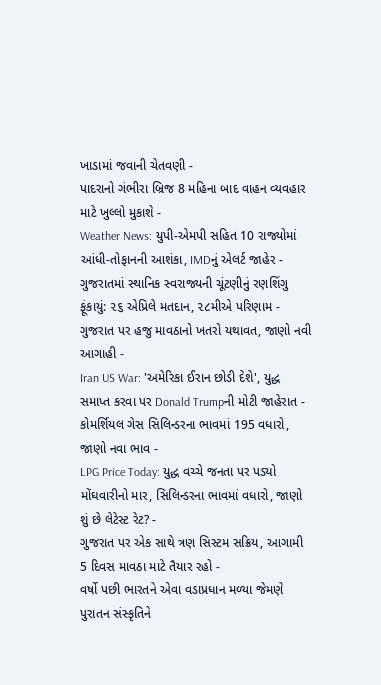ખાડામાં જવાની ચેતવણી -
પાદરાનો ગંભીરા બ્રિજ 8 મહિના બાદ વાહન વ્યવહાર માટે ખુલ્લો મુકાશે -
Weather News: યુપી-એમપી સહિત 10 રાજ્યોમાં આંધી-તોફાનની આશંકા, IMDનું એલર્ટ જાહેર -
ગુજરાતમાં સ્થાનિક સ્વરાજ્યની ચૂંટણીનું રણશિંગુ ફૂંકાયું: ૨૬ એપ્રિલે મતદાન, ૨૮મીએ પરિણામ -
ગુજરાત પર હજુ માવઠાનો ખતરો યથાવત, જાણો નવી આગાહી -
Iran US War: 'અમેરિકા ઈરાન છોડી દેશે', યુદ્ધ સમાપ્ત કરવા પર Donald Trumpની મોટી જાહેરાત -
કોમર્શિયલ ગેસ સિલિન્ડરના ભાવમાં 195 વધારો, જાણો નવા ભાવ -
LPG Price Today: યુદ્ધ વચ્ચે જનતા પર પડ્યો મોંઘવારીનો માર, સિલિન્ડરના ભાવમાં વધારો, જાણો શું છે લેટેસ્ટ રેટ? -
ગુજરાત પર એક સાથે ત્રણ સિસ્ટમ સક્રિય, આગામી 5 દિવસ માવઠા માટે તૈયાર રહો -
વર્ષો પછી ભારતને એવા વડાપ્રધાન મળ્યા જેમણે પુરાતન સંસ્કૃતિને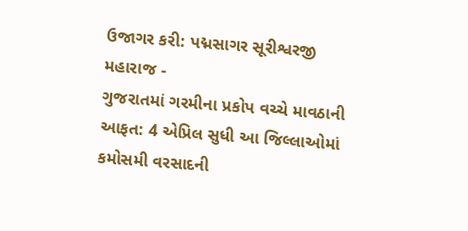ઉજાગર કરી: પદ્મસાગર સૂરીશ્વરજી મહારાજ -
ગુજરાતમાં ગરમીના પ્રકોપ વચ્ચે માવઠાની આફત: 4 એપ્રિલ સુધી આ જિલ્લાઓમાં કમોસમી વરસાદની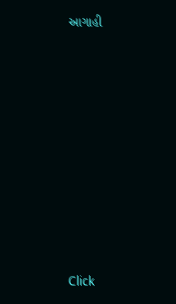આગાહી










Click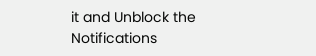it and Unblock the Notifications